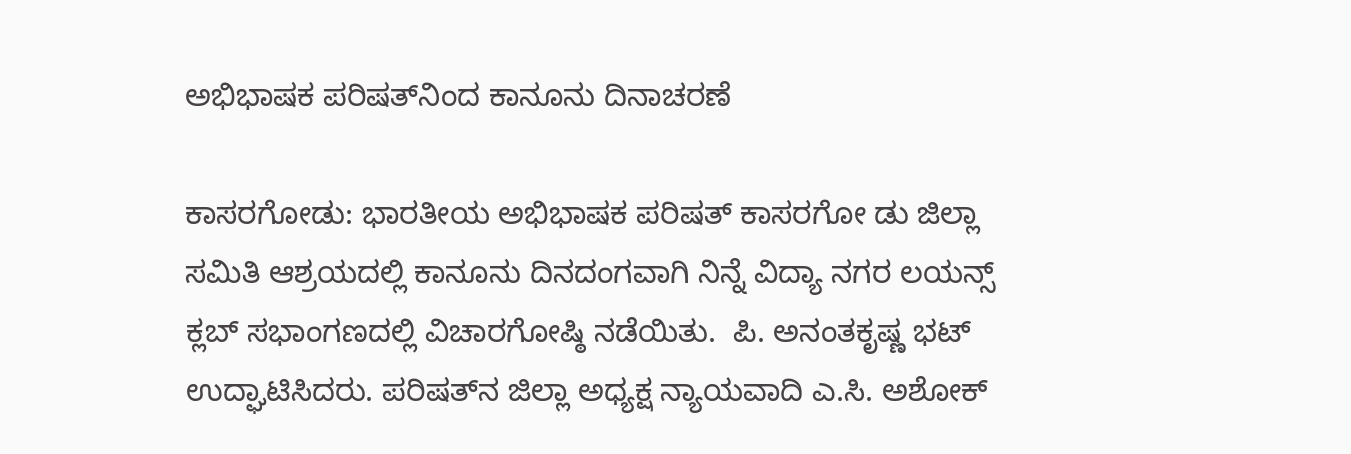ಅಭಿಭಾಷಕ ಪರಿಷತ್‌ನಿಂದ ಕಾನೂನು ದಿನಾಚರಣೆ

ಕಾಸರಗೋಡು: ಭಾರತೀಯ ಅಭಿಭಾಷಕ ಪರಿಷತ್ ಕಾಸರಗೋ ಡು ಜಿಲ್ಲಾ ಸಮಿತಿ ಆಶ್ರಯದಲ್ಲಿ ಕಾನೂನು ದಿನದಂಗವಾಗಿ ನಿನ್ನೆ ವಿದ್ಯಾ ನಗರ ಲಯನ್ಸ್ ಕ್ಲಬ್ ಸಭಾಂಗಣದಲ್ಲಿ ವಿಚಾರಗೋಷ್ಠಿ ನಡೆಯಿತು.  ಪಿ. ಅನಂತಕೃಷ್ಣ ಭಟ್ ಉದ್ಘಾಟಿಸಿದರು. ಪರಿಷತ್‌ನ ಜಿಲ್ಲಾ ಅಧ್ಯಕ್ಷ ನ್ಯಾಯವಾದಿ ಎ.ಸಿ. ಅಶೋಕ್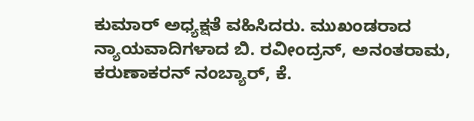ಕುಮಾರ್ ಅಧ್ಯಕ್ಷತೆ ವಹಿಸಿದರು. ಮುಖಂಡರಾದ ನ್ಯಾಯವಾದಿಗಳಾದ ಬಿ. ರವೀಂದ್ರನ್, ಅನಂತರಾಮ, ಕರುಣಾಕರನ್ ನಂಬ್ಯಾರ್, ಕೆ.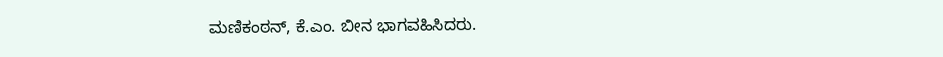ಮಣಿಕಂಠನ್, ಕೆ.ಎಂ. ಬೀನ ಭಾಗವಹಿಸಿದರು.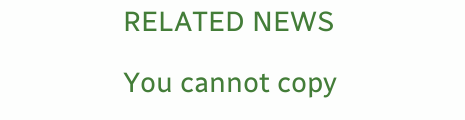RELATED NEWS

You cannot copy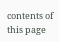contents of this page